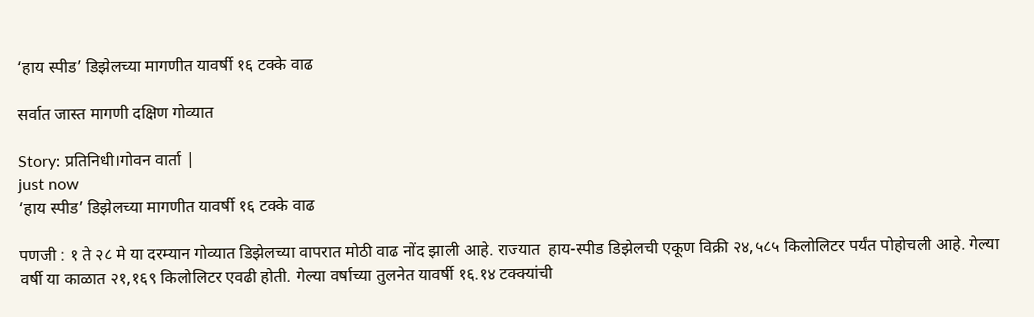‘हाय स्पीड’ डिझेलच्या मागणीत यावर्षी १६ टक्के वाढ

सर्वात जास्त मागणी दक्षिण गोव्यात

Story: प्रतिनिधी।गोवन वार्ता |
just now
‘हाय स्पीड’ डिझेलच्या मागणीत यावर्षी १६ टक्के वाढ

पणजी : १ ते २८ मे या दरम्यान गोव्यात डिझेलच्या वापरात मोठी वाढ नोंद झाली आहे. राज्यात  हाय-स्पीड डिझेलची एकूण विक्री २४,५८५ किलोलिटर पर्यंत पोहोचली आहे. गेल्या वर्षी या काळात २१,१६९ किलोलिटर एवढी होती. गेल्या वर्षाच्या तुलनेत यावर्षी १६.१४ टक्क्यांची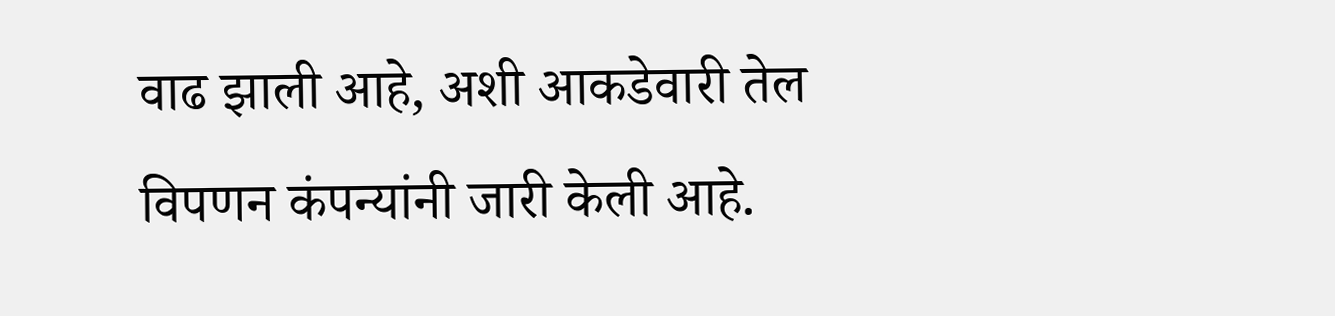वाढ झाली आहे, अशी आकडेवारी तेल विपणन कंपन्यांनी जारी केली आहे.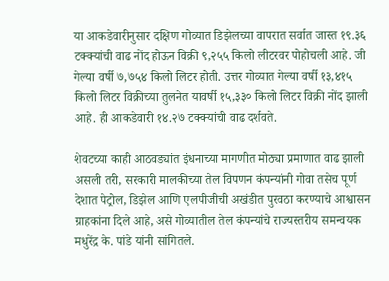या आकडेवारीनुसार दक्षिण गोव्यात डिझेलच्या वापरात सर्वात जास्त १९.३६ टक्क्यांची वाढ नोंद होऊन विक्री ९,२५५ किलो लीटरवर पोहोचली आहे. जी गेल्या वर्षी ७,७५४ किलो लिटर होती. उत्तर गोव्यात गेल्या वर्षी १३,४१५ किलो लिटर विक्रीच्या तुलनेत यावर्षी १५,३३० किलो लिटर विक्री नोंद झाली आहे. ही आकडेवारी १४.२७ टक्क्यांची वाढ दर्शवते.

शेवटच्या काही आठवड्यांत इंधनाच्या मागणीत मोठ्या प्रमाणात वाढ झाली असली तरी, सरकारी मालकीच्या तेल विपणन कंपन्यांनी गोवा तसेच पूर्ण देशात पेट्रोल, डिझेल आणि एलपीजीची अखंडीत पुरवठा करण्याचे आश्वासन ग्राहकांना दिले आहे, असे गोव्यातील तेल कंपन्यांचे राज्यस्तरीय समन्वयक मधुरेंद्र के. पांडे यांनी सांगितले.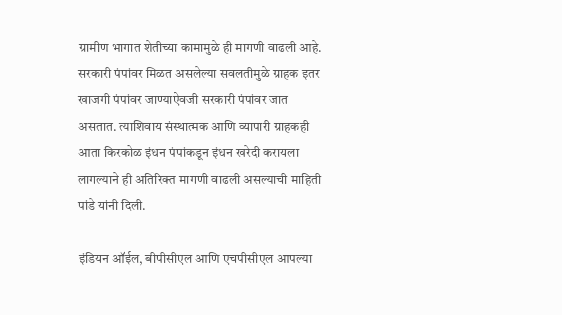ग्रामीण भागात शेतीच्या कामामुळे ही मागणी वाढली आहे. सरकारी पंपांवर मिळत असलेल्या सवलतीमुळे ग्राहक इतर खाजगी पंपांवर जाण्याऐवजी सरकारी पंपांवर जात असतात. त्याशिवाय संस्थात्मक आणि व्यापारी ग्राहकही आता किरकोळ इंधन पंपांकडून इंधन खरेदी करायला लागल्याने ही अत‌िरिक्त मागणी वाढली असल्याची माहिती पांडे यांनी दिली.

इंडियन ऑईल, बीपीसीएल आणि एचपीसीएल आपल्या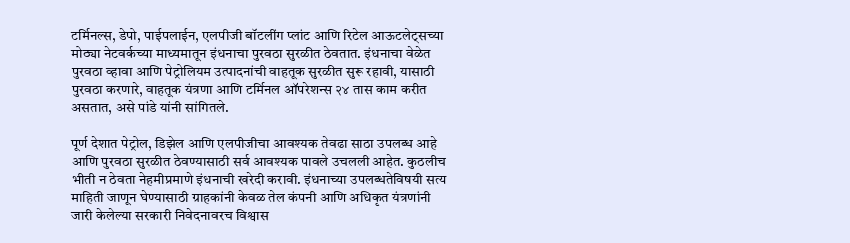टर्मिनल्स, डेपो, पाईपलाईन, एलपीजी बॉटलींग प्लांट आणि रिटेल आऊटलेट्सच्या मोठ्या नेटवर्कच्या माध्यमातून इंधनाचा पुरवठा सुरळीत ठेवतात. इंधनाचा वेळेत पुरवठा व्हावा आणि पेट्रोलियम उत्पादनांची वाहतूक सुरळीत सुरू रहावी, यासाठी पुरवठा करणारे, वाहतूक यंत्रणा आणि टर्मिनल ऑपरेशन्स २४ तास काम करीत असतात, असे पांडे यांनी सांगितले.

पूर्ण देशात पेट्रोल, डिझेल आणि एलपीजीचा आवश्यक तेवढा साठा उपलब्ध आहे आणि पुरवठा सुरळीत ठेवण्यासाठी सर्व आवश्यक पावले उचलली आहेत. कुठलीच भीती न ठेवता नेहमीप्रमाणे इंधनाची खरेदी करावी. इंधनाच्या उपलब्धतेविषयी सत्य माहिती जाणून घेण्यासाठी ग्राहकांनी केवळ तेल कंपनी आणि अधिकृत यंत्रणांनी जारी केलेल्या सरकारी निवेदनावरच विश्वास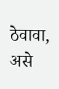ठेवावा, असे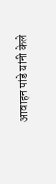आवाहन पांडे यांनी केले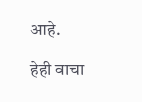आहे.

हेही वाचा